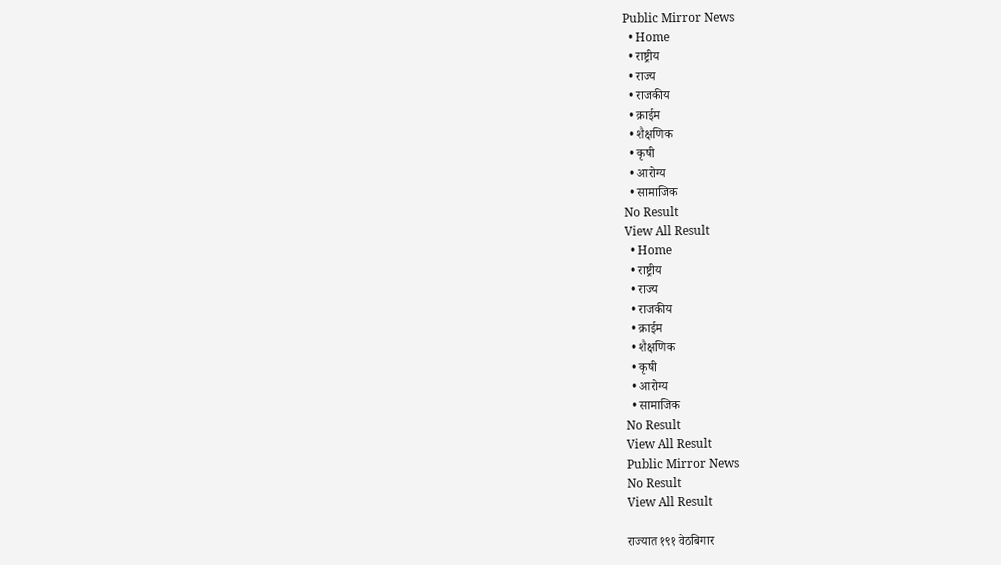Public Mirror News
  • Home
  • राष्ट्रीय
  • राज्य
  • राजकीय
  • क्राईम
  • शैक्षणिक
  • कृषी
  • आरोग्य
  • सामाजिक
No Result
View All Result
  • Home
  • राष्ट्रीय
  • राज्य
  • राजकीय
  • क्राईम
  • शैक्षणिक
  • कृषी
  • आरोग्य
  • सामाजिक
No Result
View All Result
Public Mirror News
No Result
View All Result

राज्यात १९१ वेठबिगार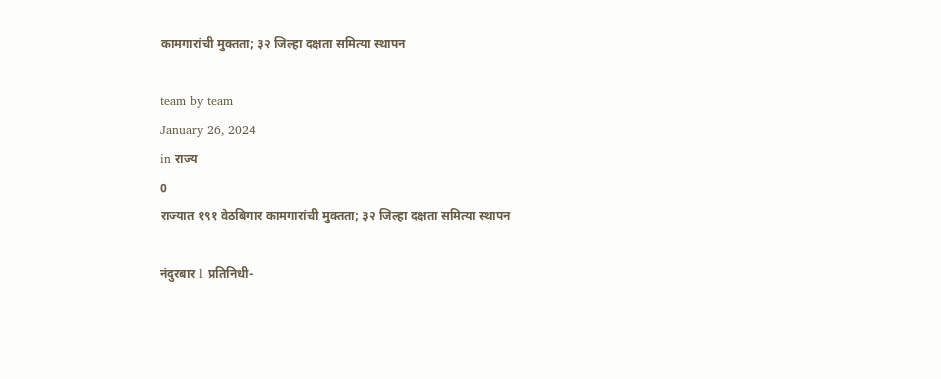कामगारांची मुक्तता; ३२ जिल्हा दक्षता समित्या स्थापन

team by team
January 26, 2024
in राज्य
0
राज्यात १९१ वेठबिगार कामगारांची मुक्तता; ३२ जिल्हा दक्षता समित्या स्थापन

नंदुरबार l प्रतिनिधी-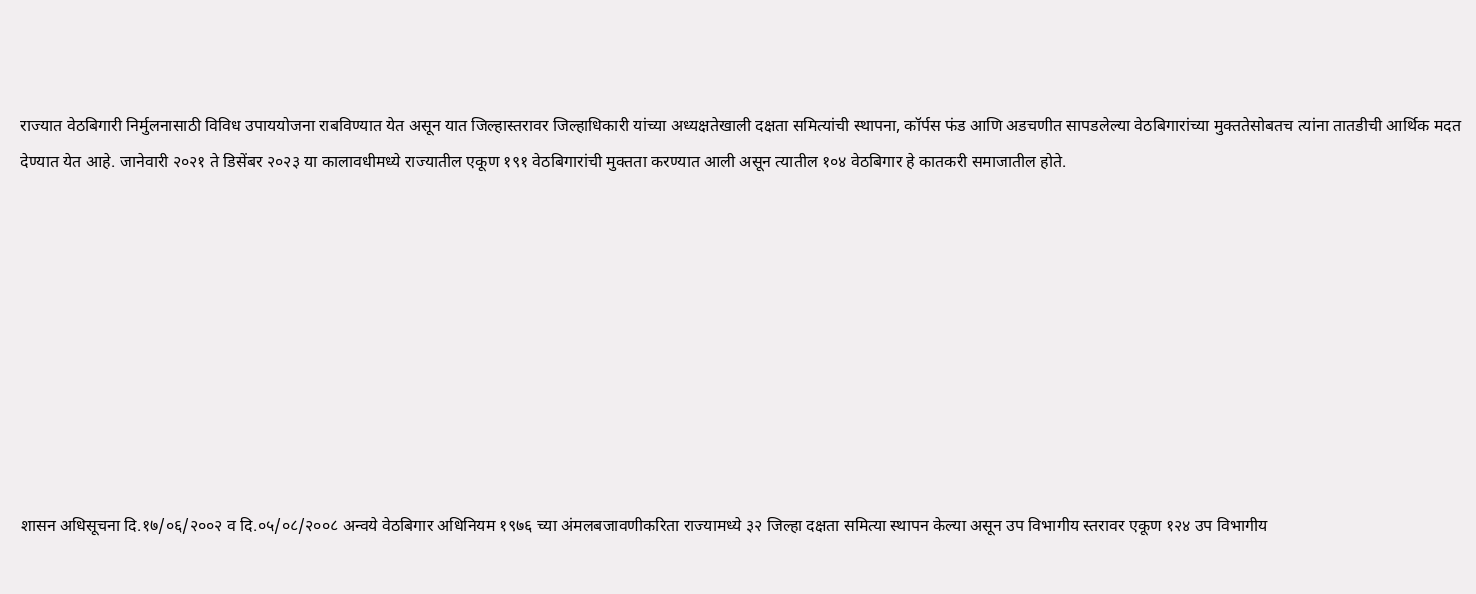राज्यात वेठबिगारी निर्मुलनासाठी विविध उपाययोजना राबविण्यात येत असून यात जिल्हास्तरावर जिल्हाधिकारी यांच्या अध्यक्षतेखाली दक्षता समित्यांची स्थापना, कॉर्पस फंड आणि अडचणीत सापडलेल्या वेठबिगारांच्या मुक्ततेसोबतच त्यांना तातडीची आर्थिक मदत देण्यात येत आहे. जानेवारी २०२१ ते डिसेंबर २०२३ या कालावधीमध्ये राज्यातील एकूण १९१ वेठबिगारांची मुक्तता करण्यात आली असून त्यातील १०४ वेठबिगार हे कातकरी समाजातील होते.









शासन अधिसूचना दि.१७/०६/२००२ व दि.०५/०८/२००८ अन्वये वेठबिगार अधिनियम १९७६ च्या अंमलबजावणीकरिता राज्यामध्ये ३२ जिल्हा दक्षता समित्या स्थापन केल्या असून उप विभागीय स्तरावर एकूण १२४ उप विभागीय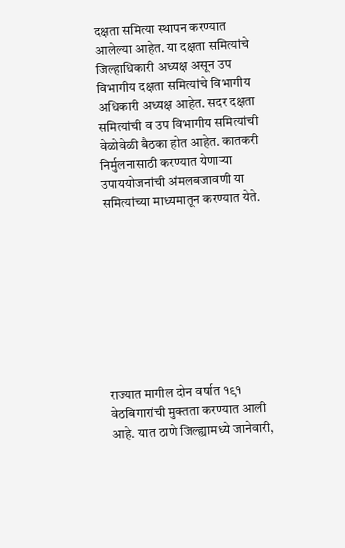दक्षता समित्या स्थापन करण्यात आलेल्या आहेत. या दक्षता समित्यांचे जिल्हाधिकारी अध्यक्ष असून उप विभागीय दक्षता समित्यांचे विभागीय अधिकारी अध्यक्ष आहेत. सदर दक्षता समित्यांची व उप विभागीय समित्यांची वेळोवेळी बैठका होत आहेत. कातकरी निर्मुलनासाठी करण्यात येणाऱ्या उपाययोजनांची अंमलबजावणी या समित्यांच्या माध्यमातून करण्यात येते.









राज्यात मागील दोन वर्षात १९१ वेठबिगारांची मुक्तता करण्यात आली आहे. यात ठाणे जिल्ह्यामध्ये जानेवारी,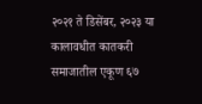२०२१ ते डिसेंबर, २०२३ या कालावधीत कातकरी समाजातील एकूण ६७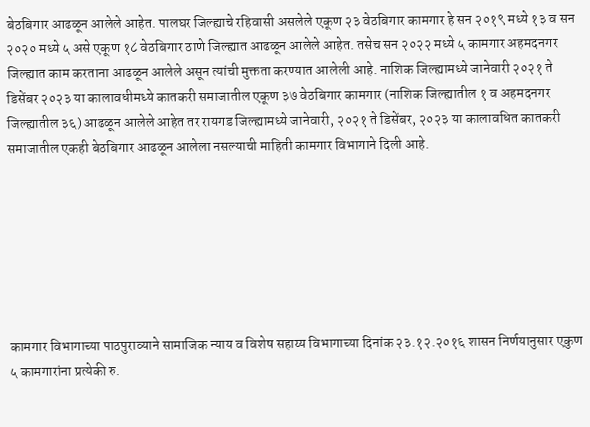बेठबिगार आढळून आलेले आहेत. पालघर जिल्ह्याचे रहिवासी असलेले एकूण २३ वेठबिगार कामगार हे सन २०१९ मध्ये १३ व सन २०२० मध्ये ५ असे एकूण १८ वेठबिगार ठाणे जिल्ह्यात आढळून आलेले आहेत. तसेच सन २०२२ मध्ये ५ कामगार अहमदनगर जिल्ह्यात काम करताना आढळून आलेले असून त्यांची मुक्तता करण्यात आलेली आहे. नाशिक जिल्ह्यामध्ये जानेवारी २०२१ ते डिसेंबर २०२३ या कालावधीमध्ये कातकरी समाजातील एकूण ३७ वेठबिगार कामगार (नाशिक जिल्ह्यातील १ व अहमदनगर जिल्ह्यातील ३६) आढळून आलेले आहेत तर रायगड जिल्ह्यामध्ये जानेवारी, २०२१ ते डिसेंबर, २०२३ या कालावधित कातकरी समाजातील एकही बेठबिगार आढळून आलेला नसल्याची माहिती कामगार विभागाने दिली आहे.







कामगार विभागाच्या पाठपुराव्याने सामाजिक न्याय व विशेष सहाय्य विभागाच्या दिनांक २३.१२.२०१६ शासन निर्णयानुसार एकुण ५ कामगारांना प्रत्येकी रु.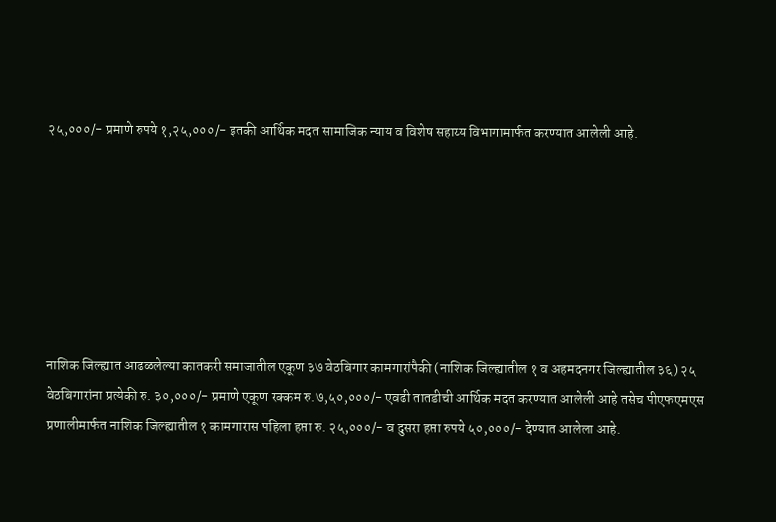२५,०००/- प्रमाणे रुपये १,२५,०००/- इतकी आर्थिक मदत सामाजिक न्याय व विशेष सहाय्य विभागामार्फत करण्यात आलेली आहे.







नाशिक जिल्ह्यात आढळलेल्या कातकरी समाजातील एकूण ३७ वेठबिगार कामगारांपैकी (नाशिक जिल्ह्यातील १ व अहमदनगर जिल्ह्यातील ३६) २५ वेठबिगारांना प्रत्येकी रु. ३०,०००/- प्रमाणे एकूण रक्कम रु.७,५०,०००/- एवढी तातडीची आर्थिक मदत करण्यात आलेली आहे तसेच पीएफएमएस प्रणालीमार्फत नाशिक जिल्ह्यातील १ कामगारास पहिला हप्ता रु. २५,०००/- व दुसरा हप्ता रुपये ५०,०००/- देण्यात आलेला आहे.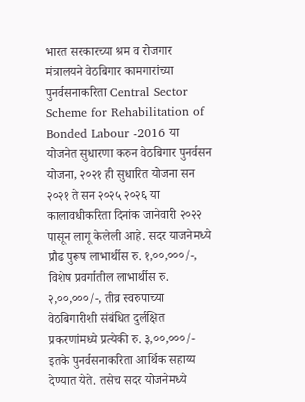भारत सरकारच्या श्रम व रोजगार मंत्रालयने वेठबिगार कामगारांच्या पुनर्वसनाकरिता Central Sector Scheme for Rehabilitation of Bonded Labour -2016 या योजनेत सुधारणा करुन वेठबिगार पुनर्वसन योजना, २०२१ ही सुधारित योजना सन २०२१ ते सन २०२५ २०२६ या कालावधीकरिता दिनांक जानेवारी २०२२ पासून लागू केलेली आहे. सदर याजनेमध्ये प्रौढ पुरूष लाभार्थीस रु. १,००,०००/-, विशेष प्रवर्गातील लाभार्थीस रु. २,००,०००/-, तीव्र स्वरुपाच्या वेठबिगारीशी संबंधित दुर्लक्षित प्रकरणांमध्ये प्रत्येकी रु. ३,००,०००/- इतके पुनर्वसनाकरिता आर्थिक सहाय्य देण्यात येते. तसेच सदर योजनेमध्ये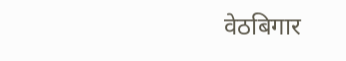वेठबिगार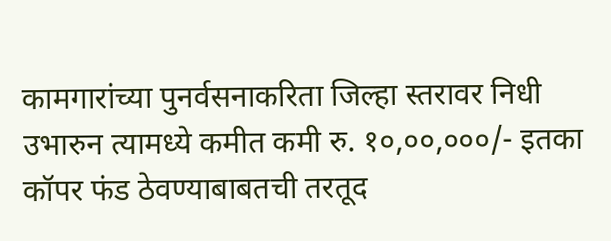कामगारांच्या पुनर्वसनाकरिता जिल्हा स्तरावर निधी उभारुन त्यामध्ये कमीत कमी रु. १०,००,०००/- इतका कॉपर फंड ठेवण्याबाबतची तरतूद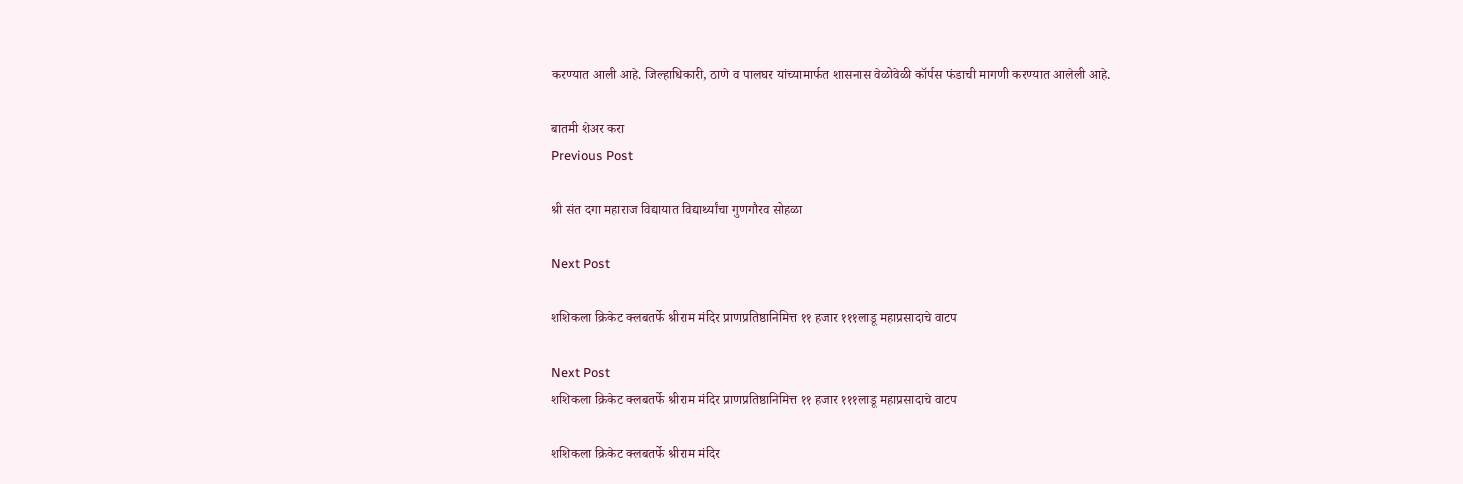करण्यात आली आहे. जिल्हाधिकारी, ठाणे व पालघर यांच्यामार्फत शासनास वेळोवेळी कॉर्पस फंडाची मागणी करण्यात आलेली आहे.

बातमी शेअर करा
Previous Post

श्री संत दगा महाराज विद्यायात विद्यार्थ्यांचा गुणगौरव सोहळा

Next Post

शशिकला क्रिकेट क्लबतर्फे श्रीराम मंदिर प्राणप्रतिष्ठानिमित्त ११ हजार १११लाडू महाप्रसादाचे वाटप

Next Post
शशिकला क्रिकेट क्लबतर्फे श्रीराम मंदिर प्राणप्रतिष्ठानिमित्त ११ हजार १११लाडू महाप्रसादाचे वाटप

शशिकला क्रिकेट क्लबतर्फे श्रीराम मंदिर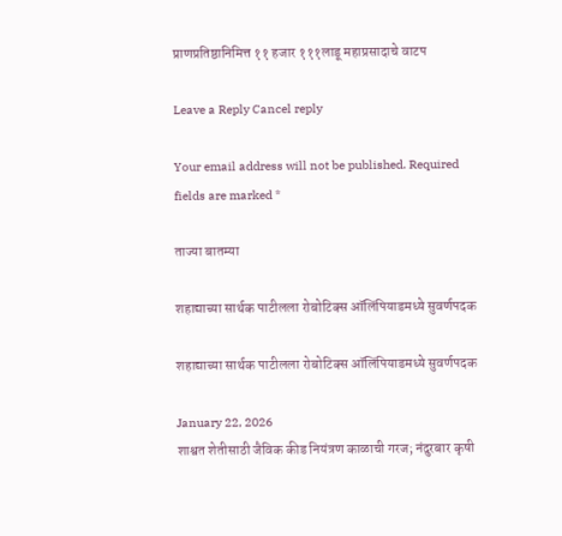प्राणप्रतिष्ठानिमित्त ११ हजार १११लाडू महाप्रसादाचे वाटप

Leave a Reply Cancel reply

Your email address will not be published. Required fields are marked *

ताज्या बातम्या

शहाद्याच्या सार्थक पाटीलला रोबोटिक्स ऑलिंपियाडमध्ये सुवर्णपदक

शहाद्याच्या सार्थक पाटीलला रोबोटिक्स ऑलिंपियाडमध्ये सुवर्णपदक

January 22, 2026
शाश्वत शेतीसाठी जैविक कीड नियंत्रण काळाची गरज; नंदुरबार कृषी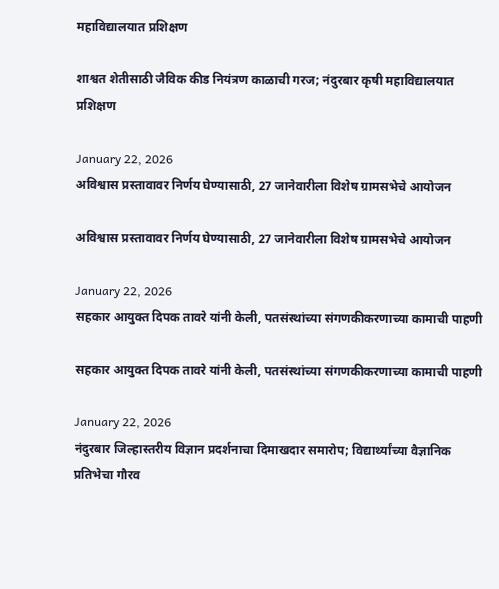महाविद्यालयात प्रशिक्षण

शाश्वत शेतीसाठी जैविक कीड नियंत्रण काळाची गरज; नंदुरबार कृषी महाविद्यालयात प्रशिक्षण

January 22, 2026
अविश्वास प्रस्तावावर निर्णय घेण्यासाठी, 27 जानेवारीला विशेष ग्रामसभेचे आयोजन

अविश्वास प्रस्तावावर निर्णय घेण्यासाठी, 27 जानेवारीला विशेष ग्रामसभेचे आयोजन

January 22, 2026
सहकार आयुक्त दिपक तावरे यांनी केली, पतसंस्थांच्या संगणकीकरणाच्या कामाची पाहणी

सहकार आयुक्त दिपक तावरे यांनी केली, पतसंस्थांच्या संगणकीकरणाच्या कामाची पाहणी

January 22, 2026
नंदुरबार जिल्हास्तरीय विज्ञान प्रदर्शनाचा दिमाखदार समारोप; विद्यार्थ्यांच्या वैज्ञानिक प्रतिभेचा गौरव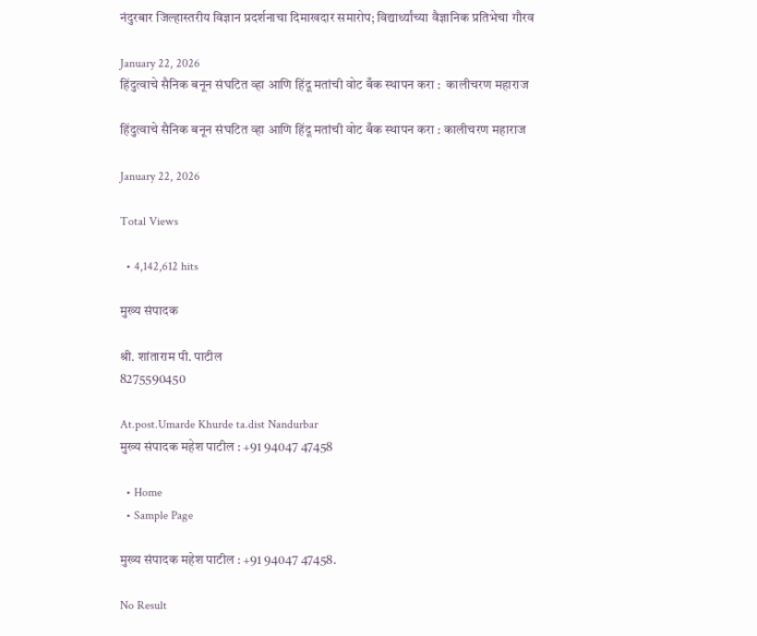नंदुरबार जिल्हास्तरीय विज्ञान प्रदर्शनाचा दिमाखदार समारोप; विद्यार्थ्यांच्या वैज्ञानिक प्रतिभेचा गौरव

January 22, 2026
हिंदुत्वाचे सैनिक बनून संघटित व्हा आणि हिंदू मतांची वोट बँक स्थापन करा :  कालीचरण महाराज

हिंदुत्वाचे सैनिक बनून संघटित व्हा आणि हिंदू मतांची वोट बँक स्थापन करा : कालीचरण महाराज

January 22, 2026

Total Views

  • 4,142,612 hits

मुख्य संपादक

श्री. शांताराम पी. पाटील
8275590450

At.post.Umarde Khurde ta.dist Nandurbar
मुख्य संपादक महेश पाटील : +91 94047 47458

  • Home
  • Sample Page

मुख्य संपादक महेश पाटील : +91 94047 47458.

No Result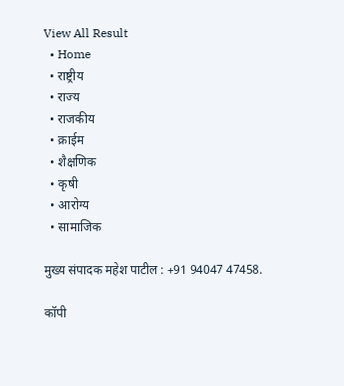View All Result
  • Home
  • राष्ट्रीय
  • राज्य
  • राजकीय
  • क्राईम
  • शैक्षणिक
  • कृषी
  • आरोग्य
  • सामाजिक

मुख्य संपादक महेश पाटील : +91 94047 47458.

कॉपी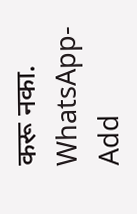करू नका.
WhatsApp-Add